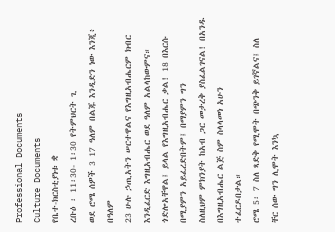Professional Documents
Culture Documents
የቤተ-ክርስቲያነቱ ቋ
ረቡዕ ፡ 11፡30- 1፡30 የትምህርት ጊ
ወደ ሮሜ ሰዎች 3 17 ዓለም በልጁ እንዲድን ነው እንጂ፥ በዓለም
23 ሁሉ ኃጢአትን ሠርተዋልና የእግዚአብሔርም ክብር እንዲፈርድ እግዚአብሔር ወደ ዓለም አልላከውምና።
ጎድሎአቸዋል፤ ይላል የእግዚአብሔር ቃል! 18 በእርሱ በሚያምን አይፈረድበትም፤ በማያምን ግን
ስለዚህም ምክንያት ከአብ ጋር መታረቅ ያስፈልገናል! በአንዱ በእግዚአብሔር ልጅ ስም ስላላመነ አሁን
ተፈርዶበታል።
ሮሜ 5፡ 7 ስለ ጻድቅ የሚሞት በጭንቅ ይገኛልና፤ ስለ
ቸር ሰው ግን ሊሞት እንኳ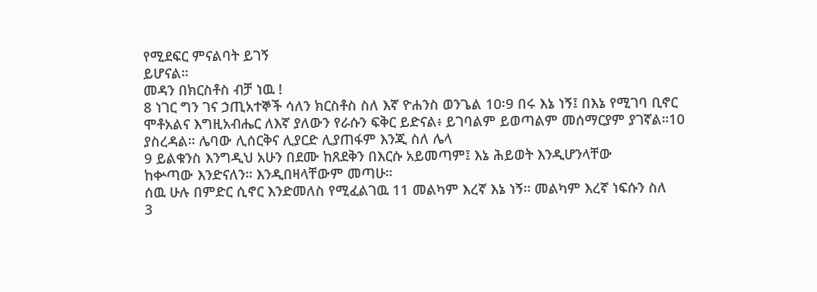የሚደፍር ምናልባት ይገኝ
ይሆናል።
መዳን በክርስቶስ ብቻ ነዉ !
8 ነገር ግን ገና ኃጢአተኞች ሳለን ክርስቶስ ስለ እኛ ዮሐንስ ወንጌል 10፡9 በሩ እኔ ነኝ፤ በእኔ የሚገባ ቢኖር
ሞቶአልና እግዚአብሔር ለእኛ ያለውን የራሱን ፍቅር ይድናል፥ ይገባልም ይወጣልም መሰማርያም ያገኛል።10
ያስረዳል። ሌባው ሊሰርቅና ሊያርድ ሊያጠፋም እንጂ ስለ ሌላ
9 ይልቁንስ እንግዲህ አሁን በደሙ ከጸደቅን በእርሱ አይመጣም፤ እኔ ሕይወት እንዲሆንላቸው
ከቍጣው እንድናለን። እንዲበዛላቸውም መጣሁ።
ሰዉ ሁሉ በምድር ሲኖር እንድመለስ የሚፈልገዉ 11 መልካም እረኛ እኔ ነኝ። መልካም እረኛ ነፍሱን ስለ
3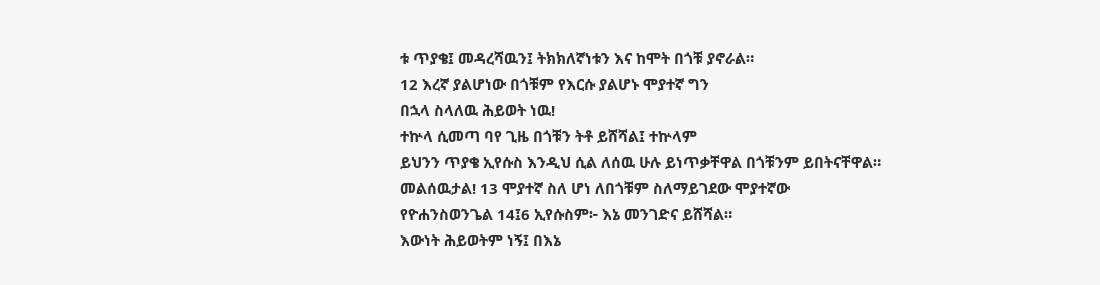ቱ ጥያቄ፤ መዳረሻዉን፤ ትክክለኛነቱን እና ከሞት በጎቹ ያኖራል።
12 እረኛ ያልሆነው በጎቹም የእርሱ ያልሆኑ ሞያተኛ ግን
በኋላ ስላለዉ ሕይወት ነዉ!
ተኵላ ሲመጣ ባየ ጊዜ በጎቹን ትቶ ይሸሻል፤ ተኵላም
ይህንን ጥያቄ ኢየሱስ እንዲህ ሲል ለሰዉ ሁሉ ይነጥቃቸዋል በጎቹንም ይበትናቸዋል።
መልሰዉታል! 13 ሞያተኛ ስለ ሆነ ለበጎቹም ስለማይገደው ሞያተኛው
የዮሐንስወንጌል 14፤6 ኢየሱስም፦ እኔ መንገድና ይሸሻል።
እውነት ሕይወትም ነኝ፤ በእኔ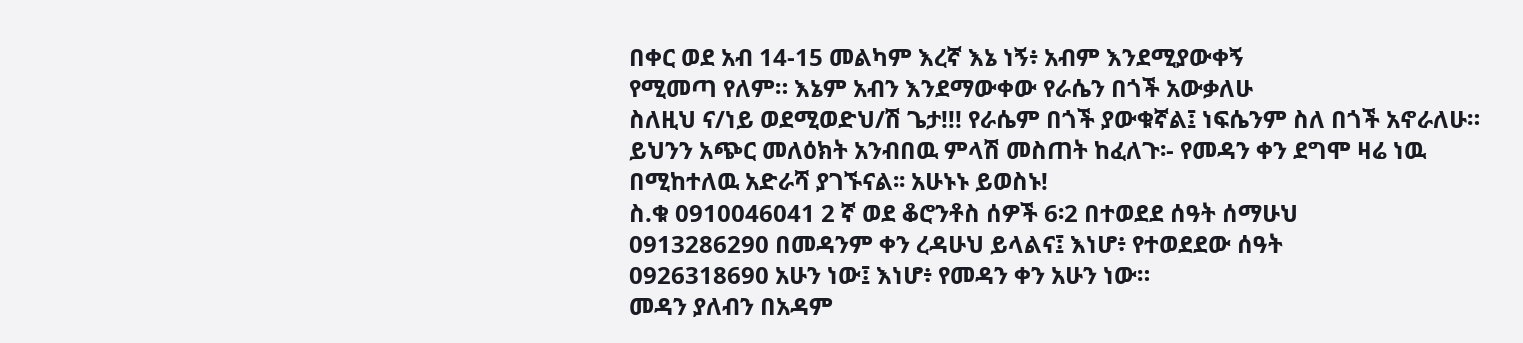በቀር ወደ አብ 14-15 መልካም እረኛ እኔ ነኝ፥ አብም እንደሚያውቀኝ
የሚመጣ የለም። እኔም አብን እንደማውቀው የራሴን በጎች አውቃለሁ
ስለዚህ ና/ነይ ወደሚወድህ/ሽ ጌታ!!! የራሴም በጎች ያውቁኛል፤ ነፍሴንም ስለ በጎች አኖራለሁ።
ይህንን አጭር መለዕክት አንብበዉ ምላሽ መስጠት ከፈለጉ፡- የመዳን ቀን ደግሞ ዛሬ ነዉ
በሚከተለዉ አድራሻ ያገኙናል፡፡ አሁኑኑ ይወስኑ!
ስ.ቁ 0910046041 2 ኛ ወደ ቆሮንቶስ ሰዎች 6፡2 በተወደደ ሰዓት ሰማሁህ
0913286290 በመዳንም ቀን ረዳሁህ ይላልና፤ እነሆ፥ የተወደደው ሰዓት
0926318690 አሁን ነው፤ እነሆ፥ የመዳን ቀን አሁን ነው።
መዳን ያለብን በአዳም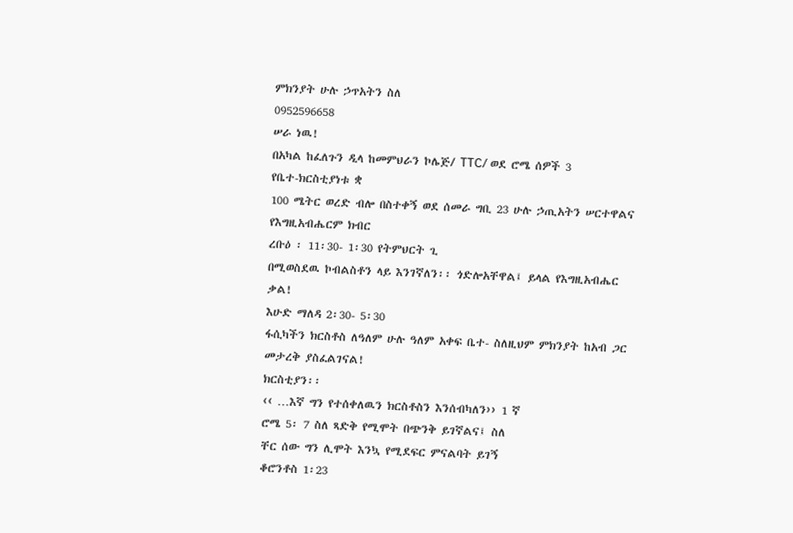ምክንያት ሁሉ ኃጥአትን ስለ
0952596658
ሠራ ነዉ!
በአካል ከፈለጉን ዲላ ከመምህራን ኮሌጅ/ TTC/ ወደ ሮሜ ሰዎች 3
የቤተ-ክርስቲያነቱ ቋ
100 ሜትር ወረድ ብሎ በስተቀኝ ወደ ሰመራ ግቢ 23 ሁሉ ኃጢአትን ሠርተዋልና የእግዚአብሔርም ክብር
ረቡዕ ፡ 11፡30- 1፡30 የትምህርት ጊ
በሚወስደዉ ኮብልስቶን ላይ እንገኛለን፡፡ ጎድሎአቸዋል፤ ይላል የእግዚአብሔር ቃል!
እሁድ ማለዳ 2፡30- 5፡30
ፋሲካችን ክርስቶስ ለዓለም ሁሉ ዓለም አቀፍ ቤተ- ስለዚህም ምክንያት ከአብ ጋር መታረቅ ያስፈልገናል!
ክርስቲያን፡፡
‹‹ …እኛ ግን የተሰቀለዉን ክርስቶስን እንሰብካለን›› 1 ኛ
ሮሜ 5፡ 7 ስለ ጻድቅ የሚሞት በጭንቅ ይገኛልና፤ ስለ
ቸር ሰው ግን ሊሞት እንኳ የሚደፍር ምናልባት ይገኝ
ቆሮንቶስ 1፡23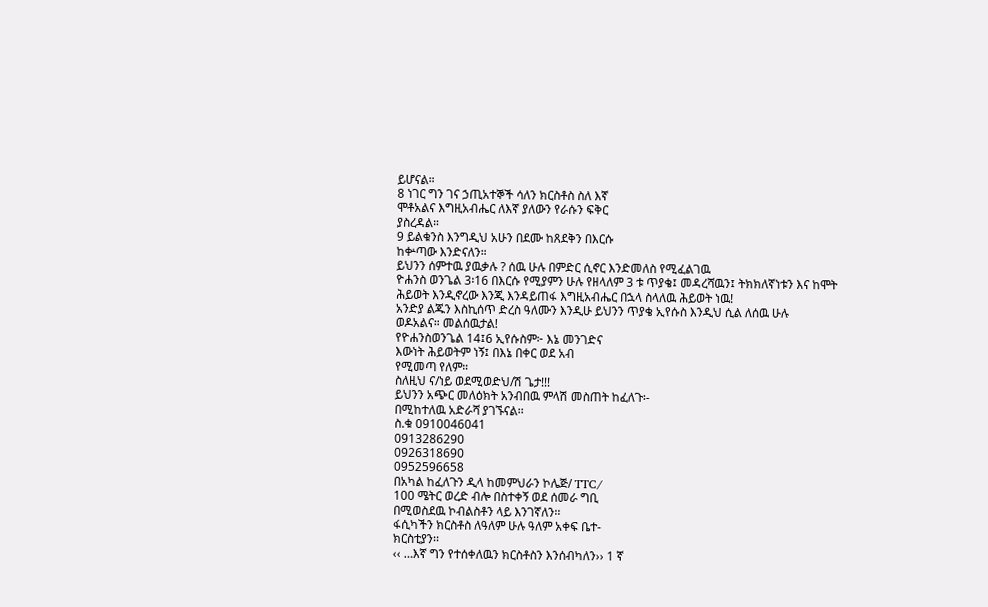ይሆናል።
8 ነገር ግን ገና ኃጢአተኞች ሳለን ክርስቶስ ስለ እኛ
ሞቶአልና እግዚአብሔር ለእኛ ያለውን የራሱን ፍቅር
ያስረዳል።
9 ይልቁንስ እንግዲህ አሁን በደሙ ከጸደቅን በእርሱ
ከቍጣው እንድናለን።
ይህንን ሰምተዉ ያዉቃሉ ? ሰዉ ሁሉ በምድር ሲኖር እንድመለስ የሚፈልገዉ
ዮሐንስ ወንጌል 3፡16 በእርሱ የሚያምን ሁሉ የዘላለም 3 ቱ ጥያቄ፤ መዳረሻዉን፤ ትክክለኛነቱን እና ከሞት
ሕይወት እንዲኖረው እንጂ እንዳይጠፋ እግዚአብሔር በኋላ ስላለዉ ሕይወት ነዉ!
አንድያ ልጁን እስኪሰጥ ድረስ ዓለሙን እንዲሁ ይህንን ጥያቄ ኢየሱስ እንዲህ ሲል ለሰዉ ሁሉ
ወዶአልና። መልሰዉታል!
የዮሐንስወንጌል 14፤6 ኢየሱስም፦ እኔ መንገድና
እውነት ሕይወትም ነኝ፤ በእኔ በቀር ወደ አብ
የሚመጣ የለም።
ስለዚህ ና/ነይ ወደሚወድህ/ሽ ጌታ!!!
ይህንን አጭር መለዕክት አንብበዉ ምላሽ መስጠት ከፈለጉ፡-
በሚከተለዉ አድራሻ ያገኙናል፡፡
ስ.ቁ 0910046041
0913286290
0926318690
0952596658
በአካል ከፈለጉን ዲላ ከመምህራን ኮሌጅ/ TTC/
100 ሜትር ወረድ ብሎ በስተቀኝ ወደ ሰመራ ግቢ
በሚወስደዉ ኮብልስቶን ላይ እንገኛለን፡፡
ፋሲካችን ክርስቶስ ለዓለም ሁሉ ዓለም አቀፍ ቤተ-
ክርስቲያን፡፡
‹‹ …እኛ ግን የተሰቀለዉን ክርስቶስን እንሰብካለን›› 1 ኛ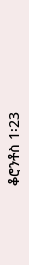ቆሮንቶስ 1፡23